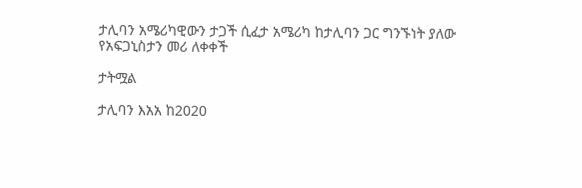ታሊባን አሜሪካዊውን ታጋች ሲፈታ አሜሪካ ከታሊባን ጋር ግንኙነት ያለው የአፍጋኒስታን መሪ ለቀቀች

ታትሟል

ታሊባን እአአ ከ2020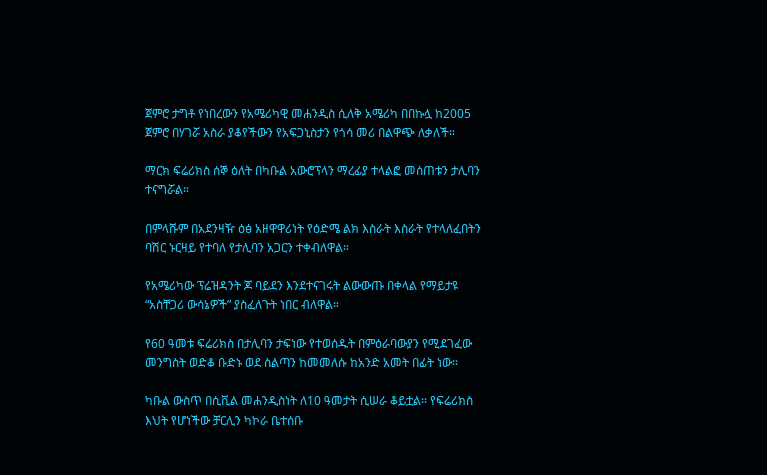ጀምሮ ታግቶ የነበረውን የአሜሪካዊ መሐንዲስ ሲለቅ አሜሪካ በበኩሏ ከ2005 ጀምሮ በሃገሯ አስራ ያቆየችውን የአፍጋኒስታን የጎሳ መሪ በልዋጭ ለቃለች።

ማርክ ፍሬሪክስ ሰኞ ዕለት በካቡል አውሮፕላን ማረፊያ ተላልፎ መሰጠቱን ታሊባን ተናግሯል።

በምላሹም በአደንዛዥ ዕፅ አዘዋዋሪነት የዕድሜ ልክ እስራት እስራት የተላለፈበትን ባሽር ኑርዛይ የተባለ የታሊባን አጋርን ተቀብለዋል።

የአሜሪካው ፕሬዝዳንት ጆ ባይደን እንደተናገሩት ልውውጡ በቀላል የማይታዩ “አስቸጋሪ ውሳኔዎች” ያስፈለጉት ነበር ብለዋል።

የ60 ዓመቱ ፍሬሪክስ በታሊባን ታፍነው የተወሰዱት በምዕራባውያን የሚደገፈው መንግስት ወድቆ ቡድኑ ወደ ስልጣን ከመመለሱ ከአንድ አመት በፊት ነው።

ካቡል ውስጥ በሲቪል መሐንዲስነት ለ10 ዓመታት ሲሠራ ቆይቷል። የፍሬሪክስ እህት የሆነችው ቻርሊን ካኮራ ቤተሰቡ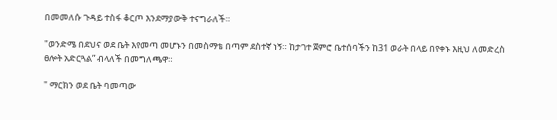በመመለሱ ጉዳይ ተስፋ ቆርጦ እንደማያውቅ ተናግራለች።

"ወንድሜ በደህና ወደ ቤት እየመጣ መሆኑን በመስማቴ በጣም ደስተኛ ነኝ። ከታገተ ጀምሮ ቤተሰባችን ከ31 ወራት በላይ በየቀኑ እዚህ ለመድረስ ፀሎት አድርጓል” ብላለች በመግለጫዋ።

" ማርክን ወደ ቤት ባመጣው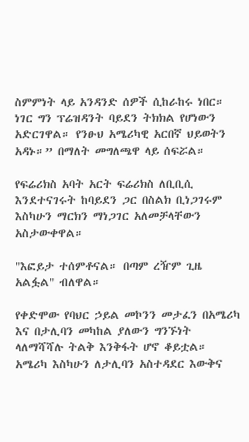ስምምነት ላይ አንዳንድ ሰዎች ሲከራከሩ ነበር። ነገር ግን ፕሬዝዳንት ባይደን ትክክል የሆነውን አድርገዋል። የንፁህ አሜሪካዊ አርበኛ ህይወትን አዳኑ።” በማለት መግለጫዋ ላይ ሰፍሯል።

የፍሬሪክስ አባት አርት ፍሬሪክስ ለቢቢሲ እንደተናገሩት ከባይደን ጋር በስልክ ቢነጋገሩም እስካሁን ማርክን ማነጋገር አለመቻላቸውን አስታውቀዋል።

"እፎይታ ተሰምቶናል። በጣም ረዥም ጊዜ አልፏል" ብለዋል።

የቀድሞው የባህር ኃይል መኮንን መታፈን በአሜሪካ እና በታሊባን መካከል ያለውን ግንኙነት ላለማሻሻሉ ትልቅ እንቅፋት ሆኖ ቆይቷል። አሜሪካ እስካሁን ለታሊባን አስተዳደር እውቅና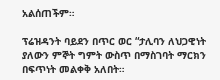አልሰጠችም።

ፕሬዝዳንት ባይደን በጥር ወር “ታሊባን ለህጋዊነት ያለውን ምኞት ግምት ውስጥ በማስገባት ማርክን በፍጥነት መልቀቅ አለበት።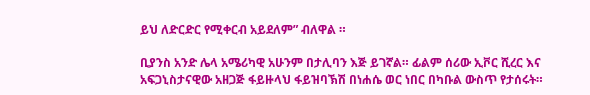ይህ ለድርድር የሚቀርብ አይደለም” ብለዋል ።

ቢያንስ አንድ ሌላ አሜሪካዊ አሁንም በታሊባን እጅ ይገኛል። ፊልም ሰሪው ኢቮር ሺረር እና አፍጋኒስታናዊው አዘጋጅ ፋይዙላህ ፋይዝባኽሽ በነሐሴ ወር ነበር በካቡል ውስጥ የታሰሩት።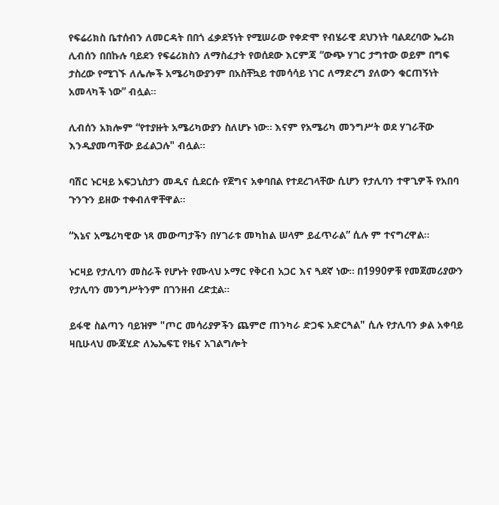የፍሬሪክስ ቤተሰብን ለመርዳት በበጎ ፈቃደኝነት የሚሠራው የቀድሞ የብሄራዊ ደህንነት ባልደረባው ኤሪክ ሊብሰን በበኩሉ ባይደን የፍሬሪክስን ለማስፈታት የወሰደው እርምጃ “ውጭ ሃገር ታግተው ወይም በግፍ ታስረው የሚገኙ ለሌሎች አሜሪካውያንም በአስቸኳይ ተመሳሳይ ነገር ለማድረግ ያለውን ቁርጠኝነት አመላካች ነው” ብሏል።

ሊብሰን አክሎም “የተያዙት አሜሪካውያን ስለሆኑ ነው። እናም የአሜሪካ መንግሥት ወደ ሃገራቸው እንዲያመጣቸው ይፈልጋሉ" ብሏል።

ባሽር ኑርዛይ አፍጋኒስታን መዲና ሲደርሱ የጀግና አቀባበል የተደረገላቸው ሲሆን የታሊባን ተዋጊዎች የአበባ ጉንጉን ይዘው ተቀብለዋቸዋል።

“እኔና አሜሪካዊው ነጻ መውጣታችን በሃገራቱ መካከል ሠላም ይፈጥራል” ሲሉ ም ተናግረዋል።

ኑርዛይ የታሊባን መስራች የሆኑት የሙላህ ኦማር የቅርብ አጋር እና ጓደኛ ነው። በ1990ዎቹ የመጀመሪያውን የታሊባን መንግሥትንም በገንዘብ ረድቷል።

ይፋዊ ስልጣን ባይዝም "ጦር መሳሪያዎችን ጨምሮ ጠንካራ ድጋፍ አድርጓል" ሲሉ የታሊባን ቃል አቀባይ ዛቢሁላህ ሙጃሂድ ለኤኤፍፒ የዜና አገልግሎት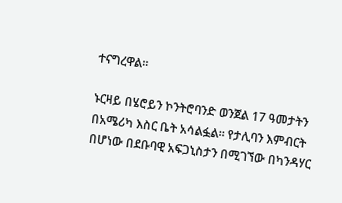ተናግረዋል።

ኑርዛይ በሄሮይን ኮንትሮባንድ ወንጀል 17 ዓመታትን በአሜሪካ እስር ቤት አሳልፏል። የታሊባን እምብርት በሆነው በደቡባዊ አፍጋኒስታን በሚገኘው በካንዳሃር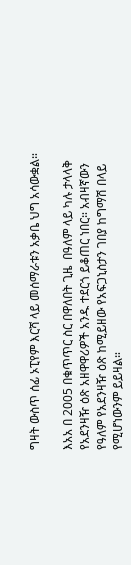ግዛት ውስጥ ሰፊ ኦፒየም እርሻ ላይ መሰማራቱን አቃቤ ህግ አሳውቋል።

እአአ በ 2005 በቁጥጥር ስር በዋለበት ጊዜ  በዓለም ላይ ካሉ ታላላቅ የአደንዛዥ ዕጽ አዘዋዋሪዎች አንዱ ተደርጎ ይቆጠር ነበር። አብዛኛውን የዓለም የአደንዛዥ ዕጽ ከሚይዘው የአፍጋኒስታን ገበያ ከግማሽ በላይ የሚሆነውንም ይይዛል።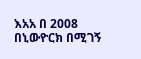እአአ በ 2008 በኒውዮርክ በሚገኝ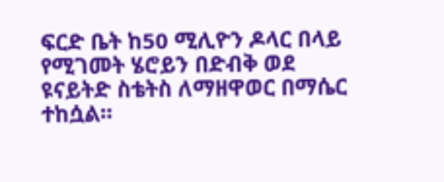ፍርድ ቤት ከ50 ሚሊዮን ዶላር በላይ የሚገመት ሄሮይን በድብቅ ወደ ዩናይትድ ስቴትስ ለማዘዋወር በማሴር ተከሷል።